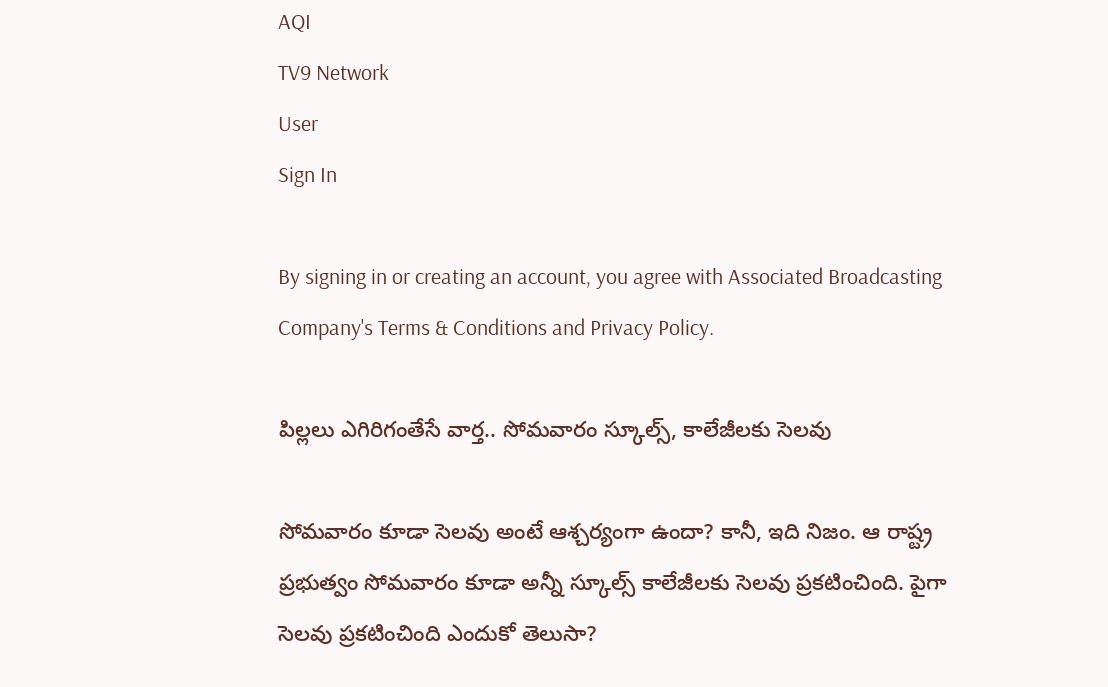AQI
TV9 Network
User
Sign In

By signing in or creating an account, you agree with Associated Broadcasting Company's Terms & Conditions and Privacy Policy.

పిల్లలు ఎగిరిగంతేసే వార్త.. సోమవారం స్కూల్స్, కాలేజీలకు సెలవు

సోమవారం కూడా సెలవు అంటే ఆశ్చర్యంగా ఉందా? కానీ, ఇది నిజం. ఆ రాష్ట్ర ప్రభుత్వం సోమవారం కూడా అన్నీ స్కూల్స్ కాలేజీలకు సెలవు ప్రకటించింది. పైగా సెలవు ప్రకటించింది ఎందుకో తెలుసా?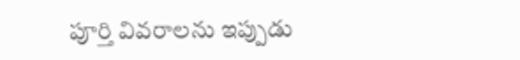పూర్తి వివరాలను ఇప్పుడు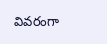వివరంగా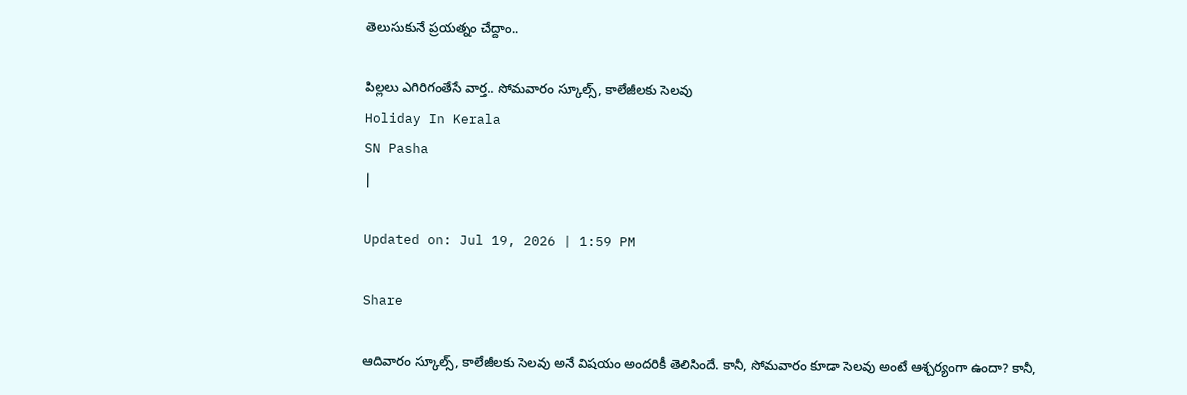తెలుసుకునే ప్రయత్నం చేద్దాం..

పిల్లలు ఎగిరిగంతేసే వార్త.. సోమవారం స్కూల్స్, కాలేజీలకు సెలవు
Holiday In Kerala
SN Pasha
|

Updated on: Jul 19, 2026 | 1:59 PM

Share

ఆదివారం స్కూల్స్, కాలేజీలకు సెలవు అనే విషయం అందరికీ తెలిసిందే. కానీ, సోమవారం కూడా సెలవు అంటే ఆశ్చర్యంగా ఉందా? కానీ,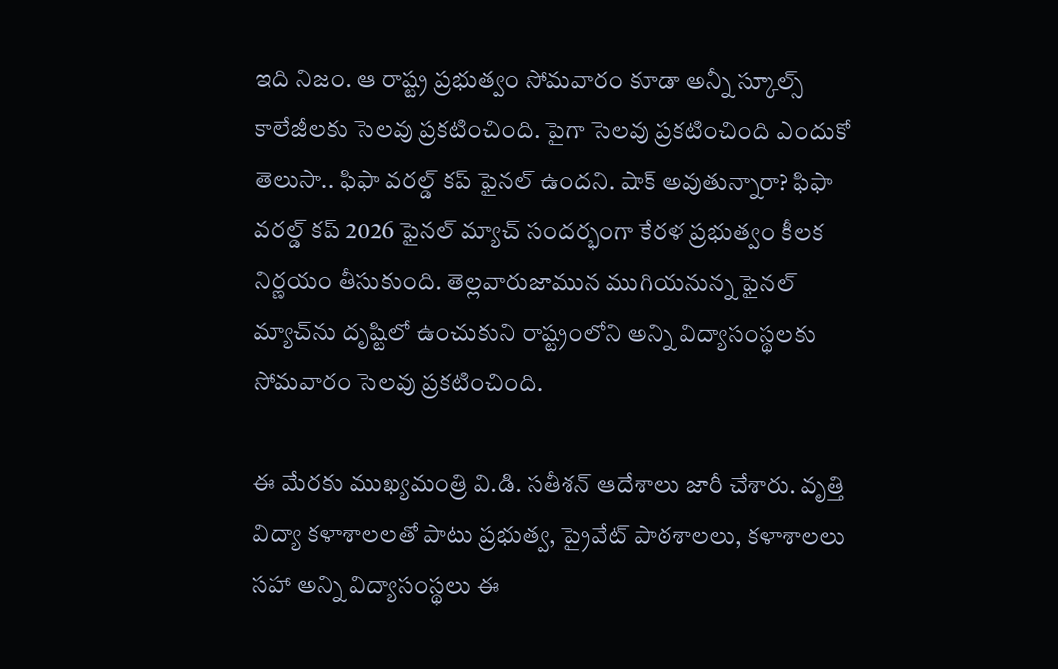ఇది నిజం. ఆ రాష్ట్ర ప్రభుత్వం సోమవారం కూడా అన్నీ స్కూల్స్ కాలేజీలకు సెలవు ప్రకటించింది. పైగా సెలవు ప్రకటించింది ఎందుకో తెలుసా.. ఫిఫా వరల్డ్ కప్ ఫైనల్ ఉందని. షాక్ అవుతున్నారా? ఫిఫా వరల్డ్ కప్ 2026 ఫైనల్ మ్యాచ్ సందర్భంగా కేరళ ప్రభుత్వం కీలక నిర్ణయం తీసుకుంది. తెల్లవారుజామున ముగియనున్న ఫైనల్ మ్యాచ్‌ను దృష్టిలో ఉంచుకుని రాష్ట్రంలోని అన్ని విద్యాసంస్థలకు సోమవారం సెలవు ప్రకటించింది.

ఈ మేరకు ముఖ్యమంత్రి వి.డి. సతీశన్ ఆదేశాలు జారీ చేశారు. వృత్తి విద్యా కళాశాలలతో పాటు ప్రభుత్వ, ప్రైవేట్ పాఠశాలలు, కళాశాలలు సహా అన్ని విద్యాసంస్థలు ఈ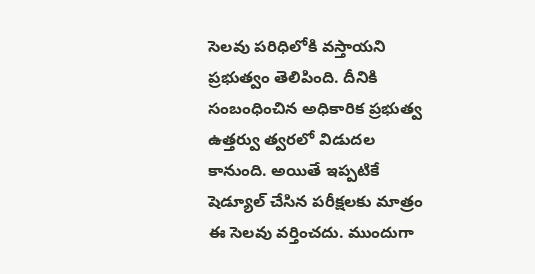సెలవు పరిధిలోకి వస్తాయని ప్రభుత్వం తెలిపింది. దీనికి సంబంధించిన అధికారిక ప్రభుత్వ ఉత్తర్వు త్వరలో విడుదల కానుంది. అయితే ఇప్పటికే షెడ్యూల్ చేసిన పరీక్షలకు మాత్రం ఈ సెలవు వర్తించదు. ముందుగా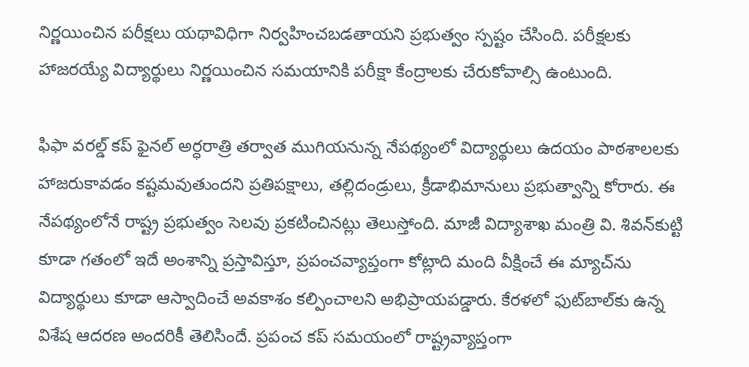నిర్ణయించిన పరీక్షలు యథావిధిగా నిర్వహించబడతాయని ప్రభుత్వం స్పష్టం చేసింది. పరీక్షలకు హాజరయ్యే విద్యార్థులు నిర్ణయించిన సమయానికి పరీక్షా కేంద్రాలకు చేరుకోవాల్సి ఉంటుంది.

ఫిఫా వరల్డ్ కప్ ఫైనల్ అర్ధరాత్రి తర్వాత ముగియనున్న నేపథ్యంలో విద్యార్థులు ఉదయం పాఠశాలలకు హాజరుకావడం కష్టమవుతుందని ప్రతిపక్షాలు, తల్లిదండ్రులు, క్రీడాభిమానులు ప్రభుత్వాన్ని కోరారు. ఈ నేపథ్యంలోనే రాష్ట్ర ప్రభుత్వం సెలవు ప్రకటించినట్లు తెలుస్తోంది. మాజీ విద్యాశాఖ మంత్రి వి. శివన్‌కుట్టి కూడా గతంలో ఇదే అంశాన్ని ప్రస్తావిస్తూ, ప్రపంచవ్యాప్తంగా కోట్లాది మంది వీక్షించే ఈ మ్యాచ్‌ను విద్యార్థులు కూడా ఆస్వాదించే అవకాశం కల్పించాలని అభిప్రాయపడ్డారు. కేరళలో ఫుట్‌బాల్‌కు ఉన్న విశేష ఆదరణ అందరికీ తెలిసిందే. ప్రపంచ కప్ సమయంలో రాష్ట్రవ్యాప్తంగా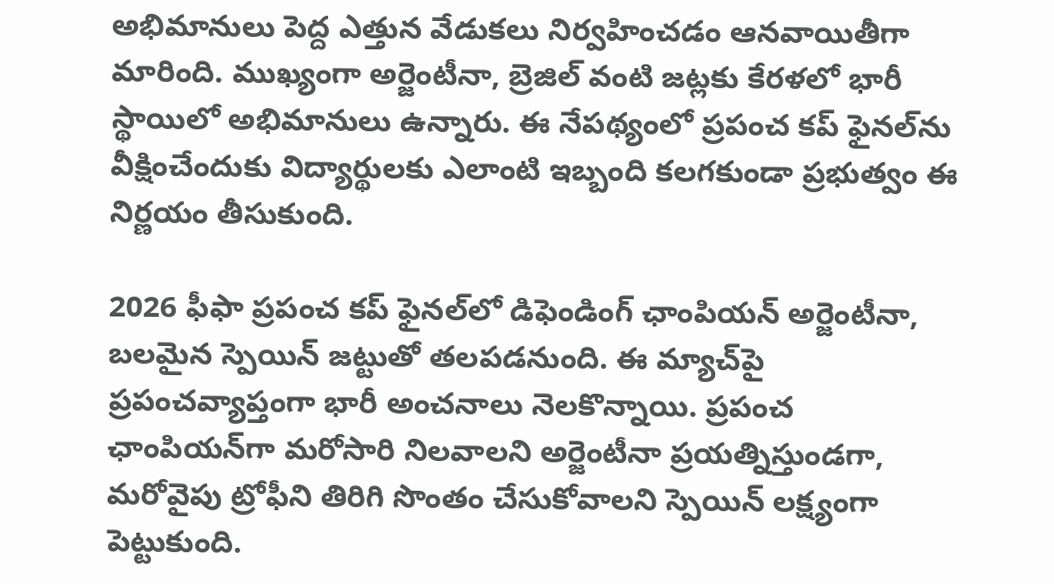అభిమానులు పెద్ద ఎత్తున వేడుకలు నిర్వహించడం ఆనవాయితీగా మారింది. ముఖ్యంగా అర్జెంటీనా, బ్రెజిల్ వంటి జట్లకు కేరళలో భారీ స్థాయిలో అభిమానులు ఉన్నారు. ఈ నేపథ్యంలో ప్రపంచ కప్ ఫైనల్‌ను వీక్షించేందుకు విద్యార్థులకు ఎలాంటి ఇబ్బంది కలగకుండా ప్రభుత్వం ఈ నిర్ణయం తీసుకుంది.

2026 ఫీఫా ప్రపంచ కప్ ఫైనల్‌లో డిఫెండింగ్ ఛాంపియన్ అర్జెంటీనా, బలమైన స్పెయిన్ జట్టుతో తలపడనుంది. ఈ మ్యాచ్‌పై ప్రపంచవ్యాప్తంగా భారీ అంచనాలు నెలకొన్నాయి. ప్రపంచ ఛాంపియన్‌గా మరోసారి నిలవాలని అర్జెంటీనా ప్రయత్నిస్తుండగా, మరోవైపు ట్రోఫీని తిరిగి సొంతం చేసుకోవాలని స్పెయిన్ లక్ష్యంగా పెట్టుకుంది.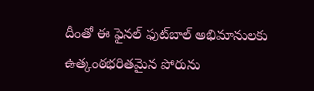దీంతో ఈ ఫైనల్ ఫుట్‌బాల్ అభిమానులకు ఉత్కంఠభరితమైన పోరును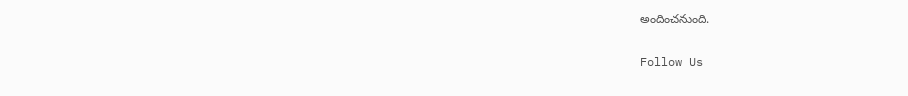అందించనుంది.

Follow Us